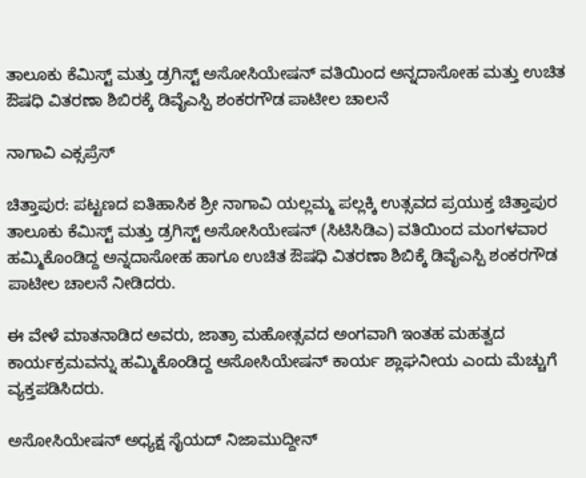ತಾಲೂಕು ಕೆಮಿಸ್ಟ್ ಮತ್ತು ಡ್ರಗಿಸ್ಟ್ ಅಸೋಸಿಯೇಷನ್ ವತಿಯಿಂದ ಅನ್ನದಾಸೋಹ ಮತ್ತು ಉಚಿತ ಔಷಧಿ ವಿತರಣಾ ಶಿಬಿರಕ್ಕೆ ಡಿವೈಎಸ್ಪಿ ಶಂಕರಗೌಡ ಪಾಟೀಲ ಚಾಲನೆ

ನಾಗಾವಿ ಎಕ್ಸಪ್ರೆಸ್

ಚಿತ್ತಾಪುರ: ಪಟ್ಟಣದ ಐತಿಹಾಸಿಕ ಶ್ರೀ ನಾಗಾವಿ ಯಲ್ಲಮ್ಮ ಪಲ್ಲಕ್ಕಿ ಉತ್ಸವದ ಪ್ರಯುಕ್ತ ಚಿತ್ತಾಪುರ ತಾಲೂಕು ಕೆಮಿಸ್ಟ್ ಮತ್ತು ಡ್ರಗಿಸ್ಟ್ ಅಸೋಸಿಯೇಷನ್ (ಸಿಟಿಸಿಡಿಎ) ವತಿಯಿಂದ ಮಂಗಳವಾರ ಹಮ್ಮಿಕೊಂಡಿದ್ದ ಅನ್ನದಾಸೋಹ ಹಾಗೂ ಉಚಿತ ಔಷಧಿ ವಿತರಣಾ ಶಿಬಿಕ್ಕೆ ಡಿವೈಎಸ್ಪಿ ಶಂಕರಗೌಡ ಪಾಟೀಲ ಚಾಲನೆ ನೀಡಿದರು.

ಈ ವೇಳೆ ಮಾತನಾಡಿದ ಅವರು, ಜಾತ್ರಾ ಮಹೋತ್ಸವದ ಅಂಗವಾಗಿ ಇಂತಹ ಮಹತ್ವದ ಕಾರ್ಯಕ್ರಮವನ್ನು ಹಮ್ಮಿಕೊಂಡಿದ್ದ ಅಸೋಸಿಯೇಷನ್ ಕಾರ್ಯ ಶ್ಲಾಘನೀಯ ಎಂದು ಮೆಚ್ಚುಗೆ ವ್ಯಕ್ತಪಡಿಸಿದರು.

ಅಸೋಸಿಯೇಷನ್ ಅಧ್ಯಕ್ಷ ಸೈಯದ್ ನಿಜಾಮುದ್ದೀನ್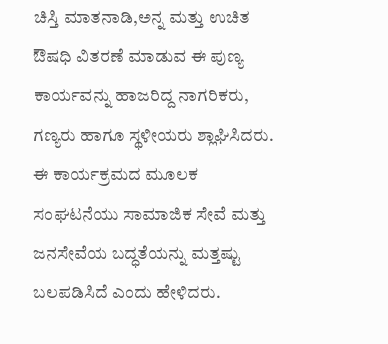ಚಿಸ್ತಿ ಮಾತನಾಡಿ,ಅನ್ನ ಮತ್ತು ಉಚಿತ ಔಷಧಿ ವಿತರಣೆ ಮಾಡುವ ಈ ಪುಣ್ಯ ಕಾರ್ಯವನ್ನು ಹಾಜರಿದ್ದ ನಾಗರಿಕರು, ಗಣ್ಯರು ಹಾಗೂ ಸ್ಥಳೀಯರು ಶ್ಲಾಘಿಸಿದರು. ಈ ಕಾರ್ಯಕ್ರಮದ ಮೂಲಕ ಸಂಘಟನೆಯು ಸಾಮಾಜಿಕ ಸೇವೆ ಮತ್ತು ಜನಸೇವೆಯ ಬದ್ಧತೆಯನ್ನು ಮತ್ತಷ್ಟು ಬಲಪಡಿಸಿದೆ ಎಂದು ಹೇಳಿದರು.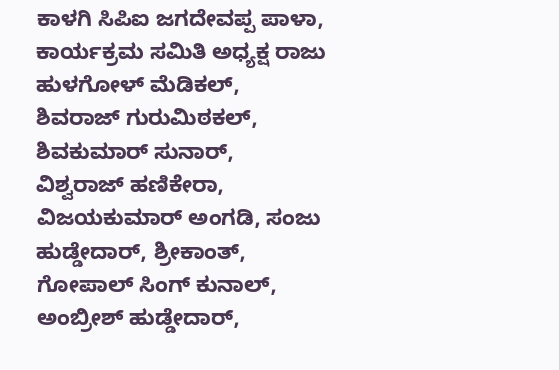ಕಾಳಗಿ ಸಿಪಿಐ ಜಗದೇವಪ್ಪ ಪಾಳಾ, ಕಾರ್ಯಕ್ರಮ ಸಮಿತಿ ಅಧ್ಯಕ್ಷ ರಾಜು ಹುಳಗೋಳ್ ಮೆಡಿಕಲ್, ಶಿವರಾಜ್ ಗುರುಮಿಠಕಲ್, ಶಿವಕುಮಾರ್ ಸುನಾರ್, ವಿಶ್ವರಾಜ್ ಹಣಿಕೇರಾ, ವಿಜಯಕುಮಾರ್ ಅಂಗಡಿ, ಸಂಜು ಹುಡ್ಡೇದಾರ್, ಶ್ರೀಕಾಂತ್, ಗೋಪಾಲ್ ಸಿಂಗ್ ಕುನಾಲ್, ಅಂಬ್ರೀಶ್ ಹುಡ್ಡೇದಾರ್,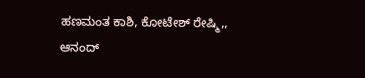ಹಣಮಂತ ಕಾಶಿ, ಕೋಟೇಶ್ ರೇಷ್ಮಿ,, ಆನಂದ್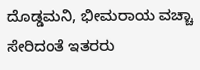ದೊಡ್ಡಮನಿ, ಭೀಮರಾಯ ವಚ್ಚಾ ಸೇರಿದಂತೆ ಇತರರು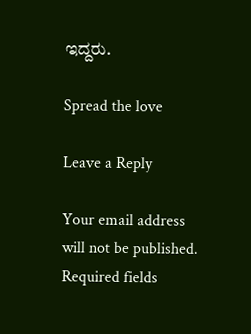ಇದ್ದರು.

Spread the love

Leave a Reply

Your email address will not be published. Required fields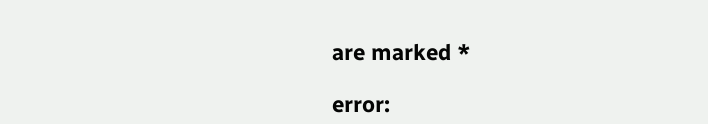are marked *

error: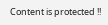Content is protected !!